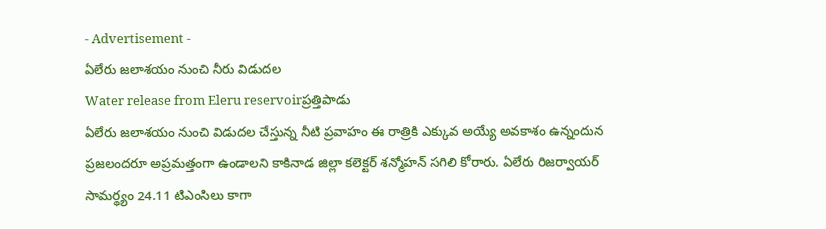- Advertisement -
ఏలేరు జలాశయం నుంచి నీరు విడుదల
Water release from Eleru reservoirప్రత్తిపాడు
ఏలేరు జలాశయం నుంచి విడుదల చేస్తున్న నీటి ప్రవాహం ఈ రాత్రికి ఎక్కువ అయ్యే అవకాశం ఉన్నందున ప్రజలందరూ అప్రమత్తంగా ఉండాలని కాకినాడ జిల్లా కలెక్టర్ శన్మోహన్ సగిలి కోరారు. ఏలేరు రిజర్వాయర్ సామర్థ్యం 24.11 టిఎంసిలు కాగా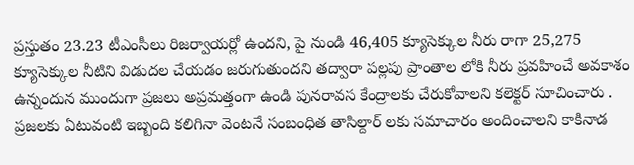ప్రస్తుతం 23.23 టీఎంసీలు రిజర్వాయర్లో ఉందని, పై నుండి 46,405 క్యూసెక్కుల నీరు రాగా 25,275 క్యూసెక్కుల నీటిని విడుదల చేయడం జరుగుతుందని తద్వారా పల్లపు ప్రాంతాల లోకి నీరు ప్రవహించే అవకాశం ఉన్నందున ముందుగా ప్రజలు అప్రమత్తంగా ఉండి పునరావస కేంద్రాలకు చేరుకోవాలని కలెక్టర్ సూచించారు . ప్రజలకు ఏటువంటి ఇబ్బంది కలిగినా వెంటనే సంబంధిత తాసిల్దార్ లకు సమాచారం అందించాలని కాకినాడ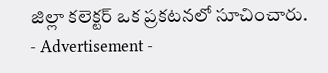జిల్లా కలెక్టర్ ఒక ప్రకటనలో సూచించారు.
- Advertisement -